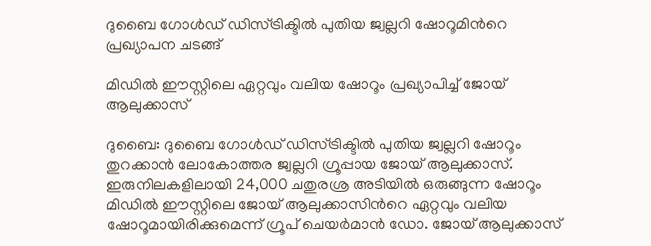ദുബൈ ഗോൾഡ് ഡിസ്ട്രിക്ടിൽ പുതിയ ജ്വല്ലറി ഷോറൂമിന്‍റെ പ്രഖ്യാപന ചടങ്ങ്

മിഡിൽ ഈസ്റ്റിലെ ഏറ്റവും വലിയ ഷോറൂം പ്രഖ്യാപിച്ച് ജോയ് ആലുക്കാസ്

ദുബൈ: ദുബൈ ഗോൾഡ് ഡിസ്ട്രിക്ടിൽ പുതിയ ജ്വല്ലറി ഷോറൂം തുറക്കാൻ ലോകോത്തര ജ്വല്ലറി ഗ്രൂപ്പായ ജോയ് ആലുക്കാസ്. ഇരുനിലകളിലായി 24,000 ചതുരശ്ര അടിയിൽ ഒരുങ്ങുന്ന ഷോറൂം മിഡിൽ ഈസ്റ്റിലെ ജോയ് ആലുക്കാസിന്‍റെ ഏറ്റവും വലിയ ഷോറൂമായിരിക്കുമെന്ന് ഗ്രൂപ് ചെയർമാൻ ഡോ. ജോയ് ആലുക്കാസ്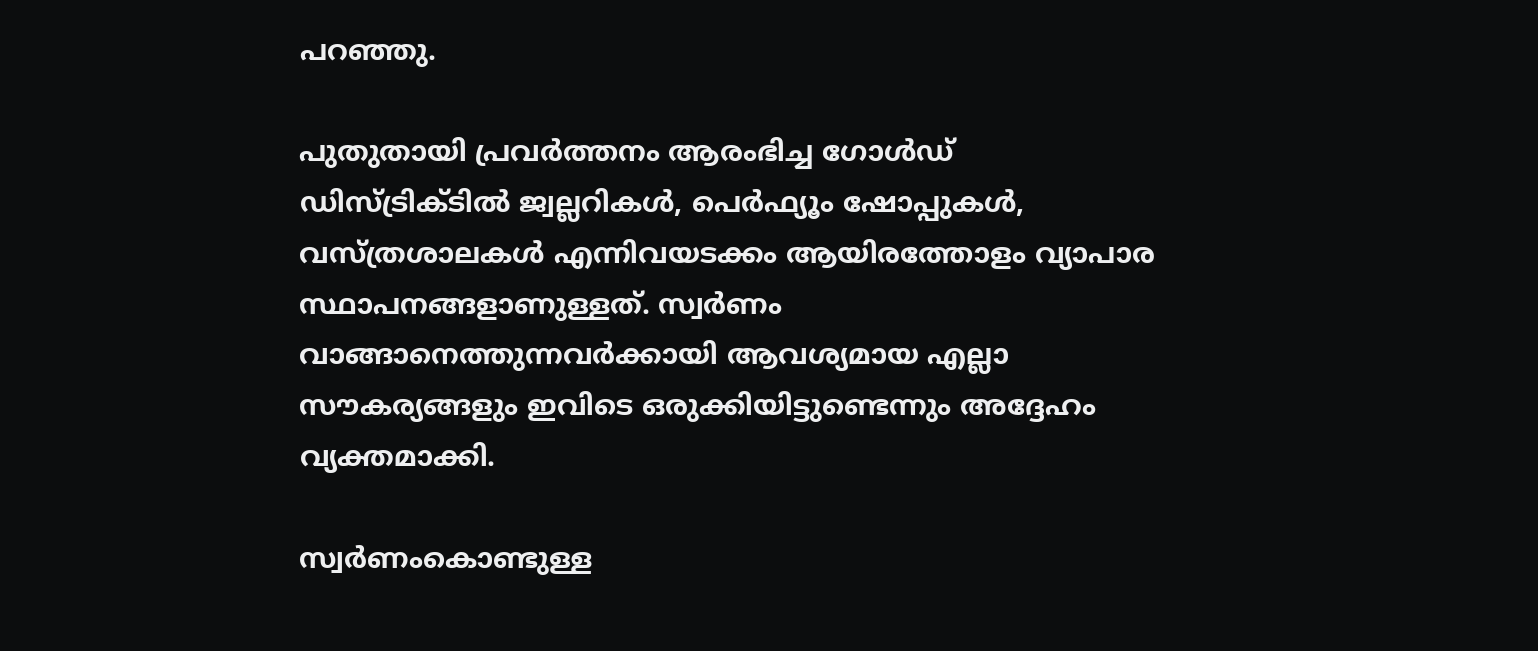പറഞ്ഞു.

പുതുതായി പ്രവർത്തനം ആരംഭിച്ച ഗോൾഡ് ഡിസ്ട്രിക്ടിൽ ജ്വല്ലറികൾ, പെർഫ്യൂം ഷോപ്പുകൾ, വസ്ത്രശാലകൾ എന്നിവയടക്കം ആയിരത്തോളം വ്യാപാര സ്ഥാപനങ്ങളാണുള്ളത്. സ്വർണം വാങ്ങാനെത്തുന്നവർക്കായി ആവശ്യമായ എല്ലാ സൗകര്യങ്ങളും ഇവിടെ ഒരുക്കിയിട്ടുണ്ടെന്നും അദ്ദേഹം വ്യക്തമാക്കി.

സ്വർണംകൊണ്ടുള്ള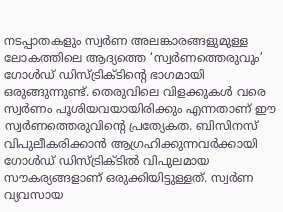നടപ്പാതകളും സ്വർണ അലങ്കാരങ്ങളുമുള്ള ലോകത്തിലെ ആദ്യത്തെ ‘സ്വർണത്തെരുവും’ ഗോൾഡ് ഡിസ്ട്രിക്ടിന്‍റെ ഭാഗമായി ഒരുങ്ങുന്നുണ്ട്. തെരുവിലെ വിളക്കുകൾ വരെ സ്വർണം പൂശിയവയായിരിക്കും എന്നതാണ് ഈ സ്വർണത്തെരുവിന്‍റെ പ്രത്യേകത. ബിസിനസ് വിപുലീകരിക്കാൻ ആഗ്രഹിക്കുന്നവർക്കായി ഗോൾഡ് ഡിസ്ട്രിക്ടിൽ വിപുലമായ സൗകര്യങ്ങളാണ് ഒരുക്കിയിട്ടുള്ളത്. സ്വർണ വ്യവസായ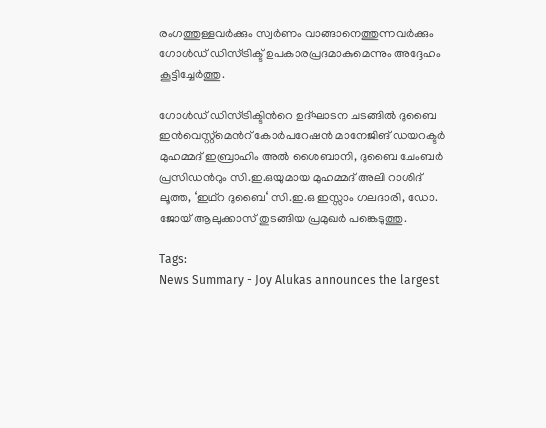രംഗത്തുള്ളവർക്കും സ്വർണം വാങ്ങാനെത്തുന്നവർക്കും ഗോൾഡ് ഡിസ്ട്രിക്ട് ഉപകാരപ്രദമാകുമെന്നും അദ്ദേഹം കൂട്ടിച്ചേർത്തു.

ഗോൾഡ് ഡിസ്ട്രിക്ടിന്‍റെ ഉദ്ഘാടന ചടങ്ങിൽ ദുബൈ ഇൻവെസ്റ്റ്‌മെന്‍റ് കോർപറേഷൻ മാനേജിങ് ഡയറക്ടർ മുഹമ്മദ് ഇബ്രാഹിം അൽ ശൈബാനി, ദുബൈ ചേംബർ പ്രസിഡന്‍റും സി.ഇ.ഒയുമായ മുഹമ്മദ് അലി റാശിദ് ലൂത്ത, ‘ഇഥ്റ ദുബൈ‘ സി.ഇ.ഒ ഇസ്സാം ഗലദാരി, ഡോ. ജോയ് ആലുക്കാസ് തുടങ്ങിയ പ്രമുഖർ പങ്കെടുത്തു.

Tags:
News Summary - Joy Alukas announces the largest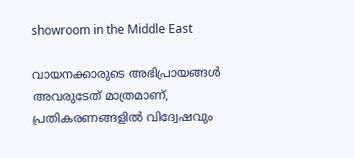showroom in the Middle East

വായനക്കാരുടെ അഭിപ്രായങ്ങള്‍ അവരുടേത് മാത്രമാണ്, പ്രതികരണങ്ങളിൽ വിദ്വേഷവും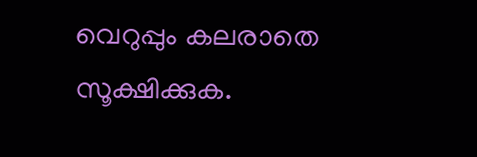വെറുപ്പും കലരാതെ സൂക്ഷിക്കുക.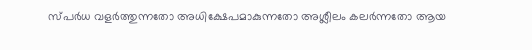സ്പർധ വളർത്തുന്നതോ അധിക്ഷേപമാകുന്നതോ അശ്ലീലം കലർന്നതോ ആയ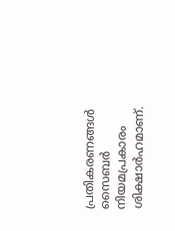പ്രതികരണങ്ങൾ സൈബർ നിയമപ്രകാരം ശിക്ഷാർഹമാണ്.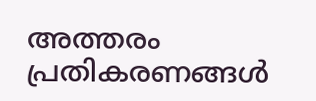അത്തരം പ്രതികരണങ്ങൾ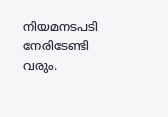നിയമനടപടി നേരിടേണ്ടി വരും.